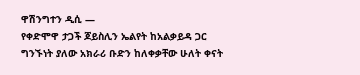ዋሽንግተን ዲሲ —
የቀድሞዋ ታጋች ጆይስሊን ኤልየት ከአልቃይዳ ጋር ግንኙነት ያለው አክራሪ ቡድን ከለቀቃቸው ሁለት ቀናት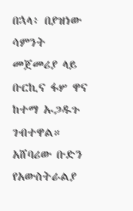በኋላ፥ በያዝነው ሳምንት መጀመሪያ ላይ ቡርኪና ፋሦ ዋና ከተማ ኡጋዱጉ ገብተዋል።
አሸባሪው ቡድን የአውስትራልያ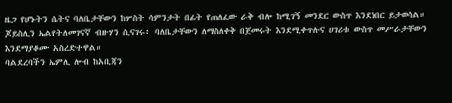ዜጋ የሆኑትን ሴትና ባለቤታቸውን ከሦስት ሳምንታት በፊት የጠለፈው ራቅ ብሎ ከሚገኝ መንደር ውስጥ እንደነበር ይታወሳል።
ጆይስሊን ኤልየትለመገናኛ ብዙሃን ሲናገሩ፥ ባለቤታቸውን ለማስለቀቅ በጀመሩት እንደሚቀጥሉና ሀገሪቱ ውስጥ መሥራታቸውን እንደማያቆሙ አስረድተዋል።
ባልደረባችን ኤምሊ ሎብ ከአቢጃን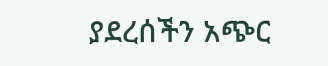ያደረሰችን አጭር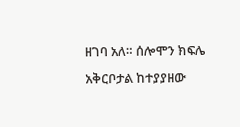ዘገባ አለ። ሰሎሞን ክፍሌ አቅርቦታል ከተያያዘው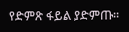የድምጽ ፋይል ያድምጡ።